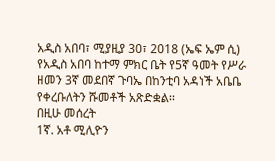አዲስ አበባ፣ ሚያዚያ 30፣ 2018 (ኤፍ ኤም ሲ) የአዲስ አበባ ከተማ ምክር ቤት የ5ኛ ዓመት የሥራ ዘመን 3ኛ መደበኛ ጉባኤ በከንቲባ አዳነች አቤቤ የቀረቡለትን ሹመቶች አጽድቋል፡፡
በዚሁ መሰረት
1ኛ. አቶ ሚሊዮን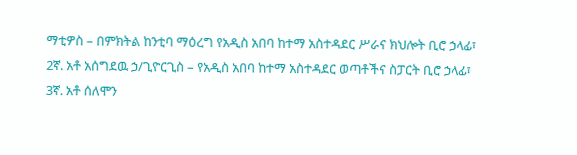ማቲዎስ – በምክትል ከንቲባ ማዕረግ የአዲስ አበባ ከተማ አስተዳደር ሥራና ክህሎት ቢሮ ኃላፊ፣
2ኛ. አቶ አሰግደዉ ኃ/ጊዮርጊስ – የአዲስ አበባ ከተማ አስተዳደር ወጣቶችና ስፓርት ቢሮ ኃላፊ፣
3ኛ. አቶ ሰለሞን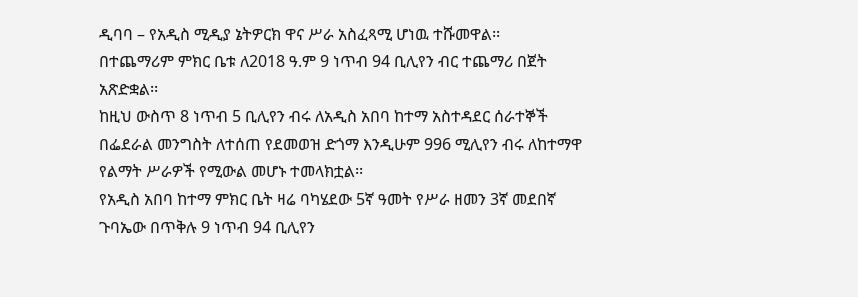ዲባባ – የአዲስ ሚዲያ ኔትዎርክ ዋና ሥራ አስፈጻሚ ሆነዉ ተሹመዋል፡፡
በተጨማሪም ምክር ቤቱ ለ2018 ዓ.ም 9 ነጥብ 94 ቢሊየን ብር ተጨማሪ በጀት አጽድቋል፡፡
ከዚህ ውስጥ 8 ነጥብ 5 ቢሊየን ብሩ ለአዲስ አበባ ከተማ አስተዳደር ሰራተኞች በፌደራል መንግስት ለተሰጠ የደመወዝ ድጎማ እንዲሁም 996 ሚሊየን ብሩ ለከተማዋ የልማት ሥራዎች የሚውል መሆኑ ተመላክቷል፡፡
የአዲስ አበባ ከተማ ምክር ቤት ዛሬ ባካሄደው 5ኛ ዓመት የሥራ ዘመን 3ኛ መደበኛ ጉባኤው በጥቅሉ 9 ነጥብ 94 ቢሊየን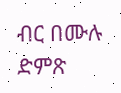ብር በሙሉ ድምጽ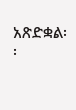አጽድቋል፡፡